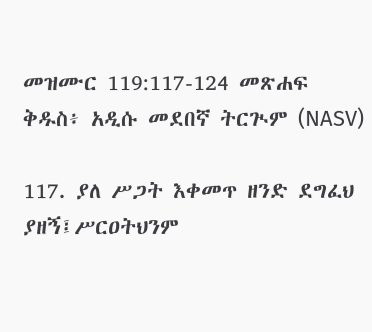መዝሙር 119:117-124 መጽሐፍ ቅዱስ፥ አዲሱ መደበኛ ትርጒም (NASV)

117. ያለ ሥጋት እቀመጥ ዘንድ ደግፈህ ያዘኝ፤ሥርዐትህንም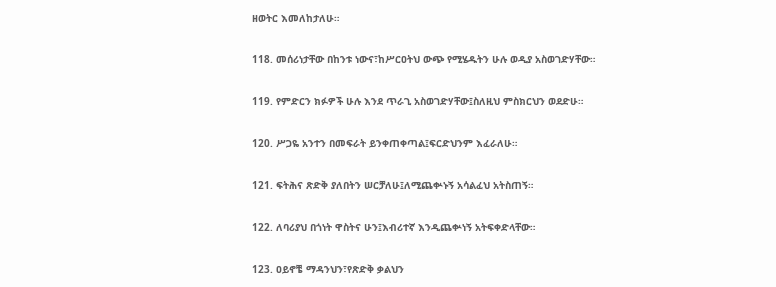ዘወትር እመለከታለሁ።

118. መሰሪነታቸው በከንቱ ነውና፣ከሥርዐትህ ውጭ የሚሄዱትን ሁሉ ወዲያ አስወገድሃቸው።

119. የምድርን ክፉዎች ሁሉ እንደ ጥራጊ አስወገድሃቸው፤ስለዚህ ምስክርህን ወደድሁ።

120. ሥጋዬ አንተን በመፍራት ይንቀጠቀጣል፤ፍርድህንም እፈራለሁ።

121. ፍትሕና ጽድቅ ያለበትን ሠርቻለሁ፤ለሚጨቍኑኝ አሳልፈህ አትስጠኝ።

122. ለባሪያህ በጎነት ዋስትና ሁን፤እብሪተኛ እንዲጨቍነኝ አትፍቀድላቸው።

123. ዐይኖቼ ማዳንህን፣የጽድቅ ቃልህን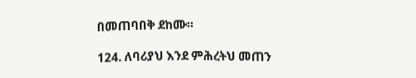በመጠባበቅ ደከሙ።

124. ለባሪያህ እንደ ምሕረትህ መጠን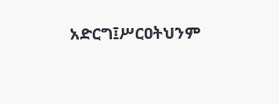አድርግ፤ሥርዐትህንም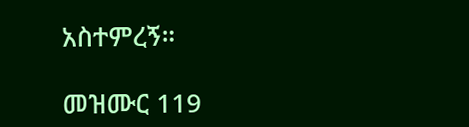አስተምረኝ።

መዝሙር 119